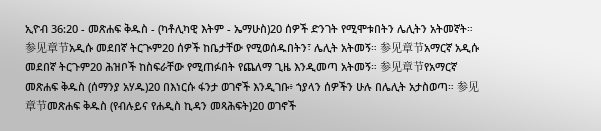ኢዮብ 36:20 - መጽሐፍ ቅዱስ - (ካቶሊካዊ እትም - ኤማሁስ)20 ሰዎች ድንገት የሚሞቱበትን ሌሊትን አትመኛት። 参见章节አዲሱ መደበኛ ትርጒም20 ሰዎች ከቤታቸው የሚወሰዱበትን፣ ሌሊት አትመኝ። 参见章节አማርኛ አዲሱ መደበኛ ትርጉም20 ሕዝቦች ከስፍራቸው የሚጠፉበት የጨለማ ጊዜ እንዲመጣ አትመኝ። 参见章节የአማርኛ መጽሐፍ ቅዱስ (ሰማንያ አሃዱ)20 በእነርሱ ፋንታ ወገኖች እንዲገቡ፥ ኀያላን ሰዎችን ሁሉ በሌሊት አታስወጣ። 参见章节መጽሐፍ ቅዱስ (የብሉይና የሐዲስ ኪዳን መጻሕፍት)20 ወገኖች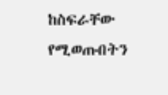ከስፍራቸው የሚወጡበትን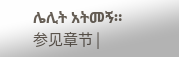ሌሊት አትመኝ። 参见章节 |